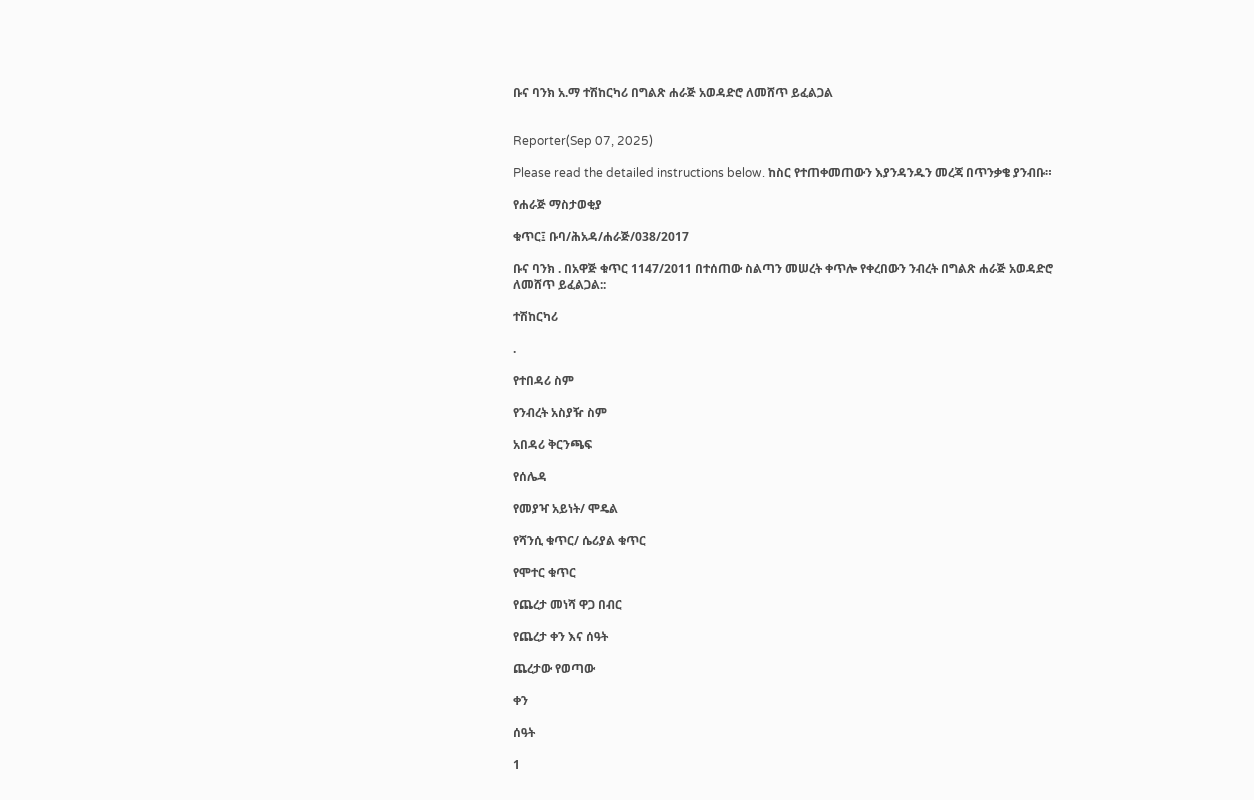ቡና ባንክ አ.ማ ተሽከርካሪ በግልጽ ሐራጅ አወዳድሮ ለመሸጥ ይፈልጋል


Reporter(Sep 07, 2025)

Please read the detailed instructions below. ከስር የተጠቀመጠውን እያንዳንዱን መረጃ በጥንቃቄ ያንብቡ።

የሐራጅ ማስታወቂያ

ቁጥር፤ ቡባ/ሕአዳ/ሐራጅ/038/2017

ቡና ባንክ . በአዋጅ ቁጥር 1147/2011 በተሰጠው ስልጣን መሠረት ቀጥሎ የቀረበውን ንብረት በግልጽ ሐራጅ አወዳድሮ ለመሸጥ ይፈልጋል::

ተሽከርካሪ

.

የተበዳሪ ስም

የንብረት አስያዥ ስም

አበዳሪ ቅርንጫፍ

የሰሌዳ

የመያዣ አይነት/ ሞዴል

የሻንሲ ቁጥር/ ሴሪያል ቁጥር

የሞተር ቁጥር

የጨረታ መነሻ ዋጋ በብር

የጨረታ ቀን እና ሰዓት

ጨረታው የወጣው

ቀን

ሰዓት

1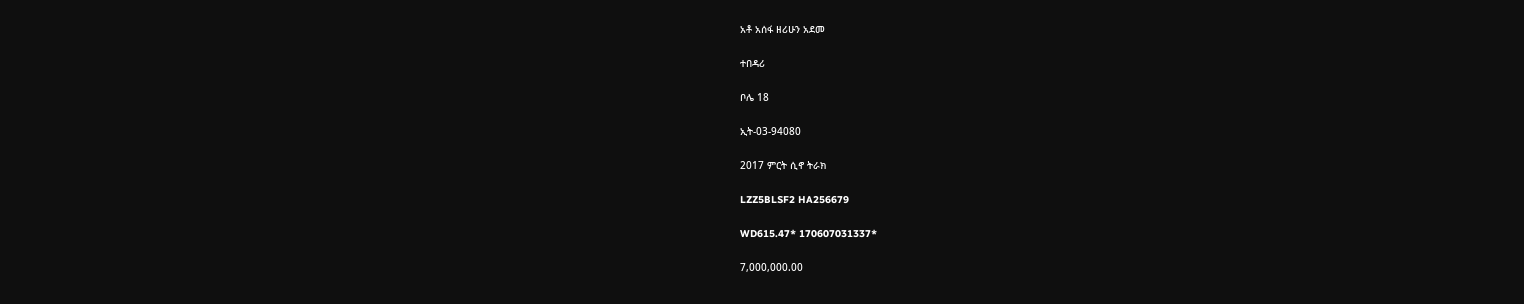አቶ አሰፋ ዘሪሁን አደመ

ተበዳሪ

ቦሌ 18

ኢት-03-94080

2017 ምርት ሲኖ ትራክ

LZZ5BLSF2 HA256679

WD615.47* 170607031337*

7,000,000.00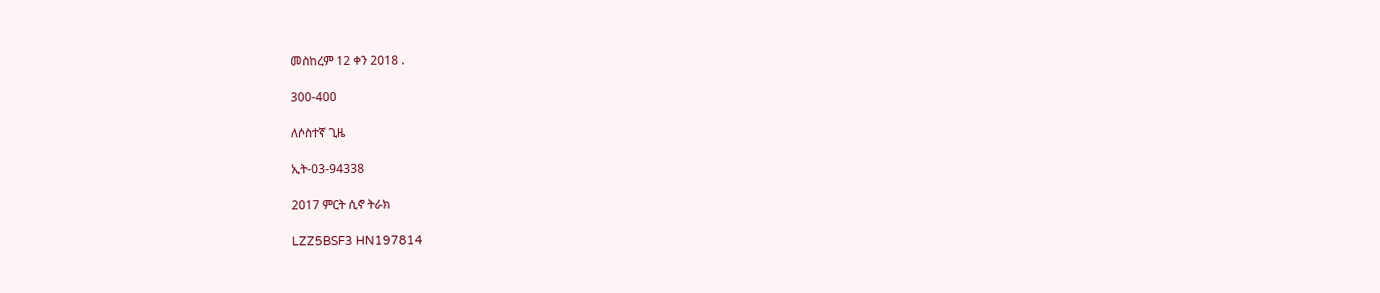መስከረም 12 ቀን 2018 .

300-400

ለሶስተኛ ጊዜ

ኢት-03-94338

2017 ምርት ሲኖ ትራክ

LZZ5BSF3 HN197814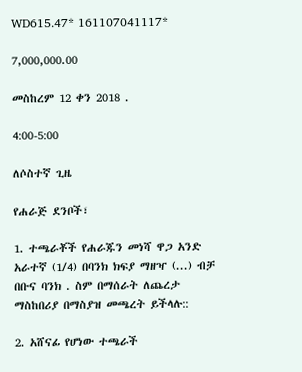WD615.47* 161107041117*

7,000,000.00

መስከረም 12 ቀን 2018 .

4:00-5:00

ለሶስተኛ ጊዜ

የሐራጅ ደንቦች፣

1. ተጫራቾች የሐራጁን መነሻ ዋጋ አንድ አራተኛ (1/4) በባንክ ክፍያ ማዘዣ (...) ብቻ በቡና ባንክ . ስም በማሰራት ለጨረታ ማስከበሪያ በማስያዝ መጫረት ይችላሉ::

2. አሸናፊ የሆነው ተጫራች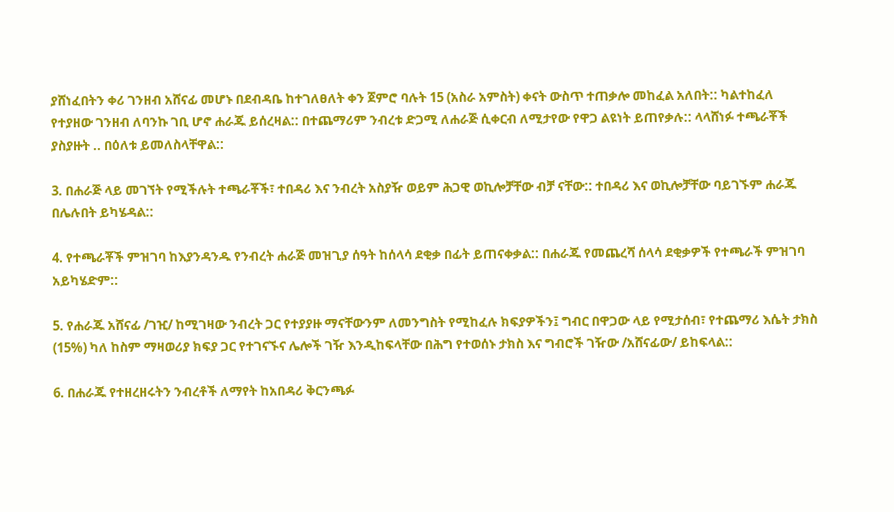ያሸነፈበትን ቀሪ ገንዘብ አሸናፊ መሆኑ በደብዳቤ ከተገለፀለት ቀን ጀምሮ ባሉት 15 (አስራ አምስት) ቀናት ውስጥ ተጠቃሎ መከፈል አለበት:: ካልተከፈለ የተያዘው ገንዘብ ለባንኩ ገቢ ሆኖ ሐራጁ ይሰረዛል:: በተጨማሪም ንብረቱ ድጋሚ ለሐራጅ ሲቀርብ ለሚታየው የዋጋ ልዩነት ይጠየቃሉ:: ላላሸነፉ ተጫራቾች ያስያዙት .. በዕለቱ ይመለስላቸዋል::

3. በሐራጅ ላይ መገኘት የሚችሉት ተጫራቾች፣ ተበዳሪ እና ንብረት አስያዥ ወይም ሕጋዊ ወኪሎቻቸው ብቻ ናቸው:: ተበዳሪ እና ወኪሎቻቸው ባይገኙም ሐራጁ በሌሉበት ይካሄዳል::

4. የተጫራቾች ምዝገባ ከእያንዳንዱ የንብረት ሐራጅ መዝጊያ ሰዓት ከሰላሳ ደቂቃ በፊት ይጠናቀቃል:: በሐራጁ የመጨረሻ ሰላሳ ደቂቃዎች የተጫራች ምዝገባ አይካሄድም::

5. የሐራጁ አሸናፊ /ገዢ/ ከሚገዛው ንብረት ጋር የተያያዙ ማናቸውንም ለመንግስት የሚከፈሉ ክፍያዎችን፤ ግብር በዋጋው ላይ የሚታሰብ፣ የተጨማሪ እሴት ታክስ (15%) ካለ ከስም ማዛወሪያ ክፍያ ጋር የተገናኙና ሌሎች ገዥ እንዲከፍላቸው በሕግ የተወሰኑ ታክስ እና ግብሮች ገዥው /አሸናፊው/ ይከፍላል::

6. በሐራጁ የተዘረዘሩትን ንብረቶች ለማየት ከአበዳሪ ቅርንጫፉ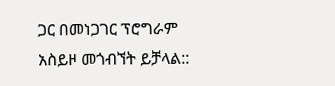ጋር በመነጋገር ፕሮግራም አስይዞ መጎብኘት ይቻላል::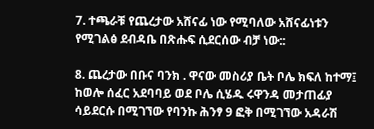7. ተጫራቹ የጨረታው አሸናፊ ነው የሚባለው አሸናፊነቱን የሚገልፅ ደብዳቤ በጽሑፍ ሲደርሰው ብቻ ነው::

8. ጨረታው በቡና ባንክ . ዋናው መስሪያ ቤት ቦሌ ክፍለ ከተማ፤ ከወሎ ሰፈር አደባባይ ወደ ቦሌ ሲሄዱ ሩዋንዳ መታጠፊያ ሳይደርሱ በሚገኘው የባንኩ ሕንፃ 9 ፎቅ በሚገኘው አዳራሽ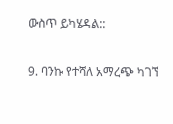ውስጥ ይካሄዳል::

9. ባንኩ የተሻለ አማረጭ ካገኘ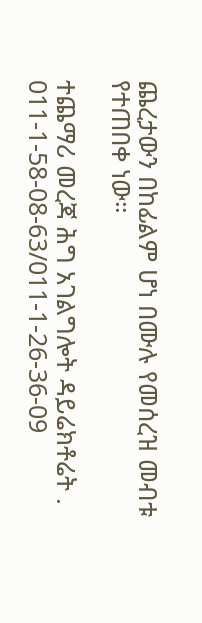ጨረታውን በከፊልም ሆነ በሙሉ የመሰረዝ መብቱ የተጠበቀ ነው።

ተጨማሪ መረጃ ሕግ አገልግሎት ዳይሬክቶሬት . 011-1-58-08-63/011-1-26-36-09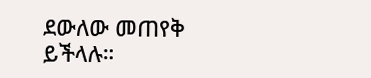ደውለው መጠየቅ ይችላሉ።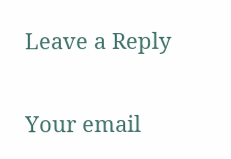Leave a Reply

Your email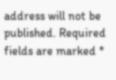address will not be published. Required fields are marked *